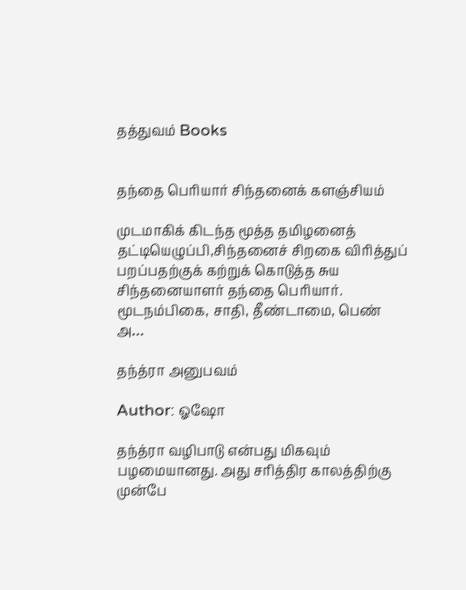தத்துவம் Books


தந்தை பெரியார் சிந்தனைக் களஞ்சியம்

முடமாகிக் கிடந்த மூத்த தமிழனைத் தட்டியெழுப்பி,சிந்தனைச் சிறகை விரித்துப் பறப்பதற்குக் கற்றுக் கொடுத்த சுய சிந்தனையாளர் தந்தை பெரியார். மூடநம்பிகை, சாதி, தீண்டாமை, பெண் அ…

தந்த்ரா அனுபவம்

Author: ஓஷோ

தந்த்ரா வழிபாடு என்பது மிகவும் பழமையானது. அது சரித்திர காலத்திற்கு முன்பே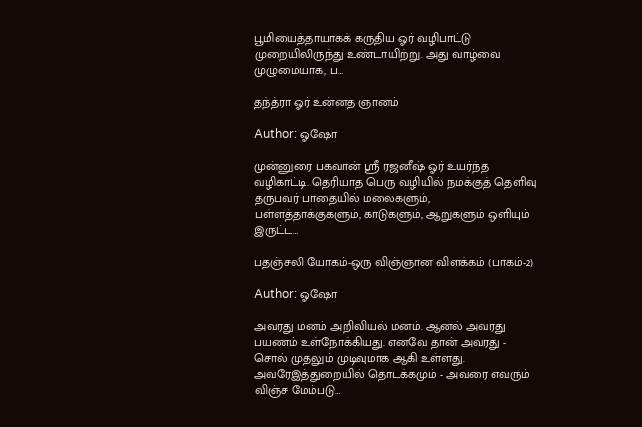பூமியைத்தாயாகக் கருதிய ஓர் வழிபாட்டு முறையிலிருந்து உண்டாயிற்று. அது வாழ்வை முழுமையாக, ப…

தந்த்ரா ஓர் உன்னத ஞானம்

Author: ஓஷோ

முன்னுரை பகவான் ஸ்ரீ ரஜனீஷ் ஓர் உயர்ந்த வழிகாட்டி. தெரியாத பெரு வழியில் நமக்குத் தெளிவு தருபவர் பாதையில் மலைகளும், பள்ளத்தாக்குகளும், காடுகளும், ஆறுகளும் ஒளியும் இருட்ட…

பதஞ்சலி யோகம்-ஒரு விஞ்ஞான விளக்கம் (பாகம்-2)

Author: ஓஷோ

அவரது மனம் அறிவியல் மனம். ஆனல் அவரது பயணம் உள்நோக்கியது. எனவே தான் அவரது - சொல் முதலும் முடிவுமாக ஆகி உள்ளது. அவரேஇத்துறையில் தொடக்கமும் - அவரை எவரும் விஞ்ச மேம்படு…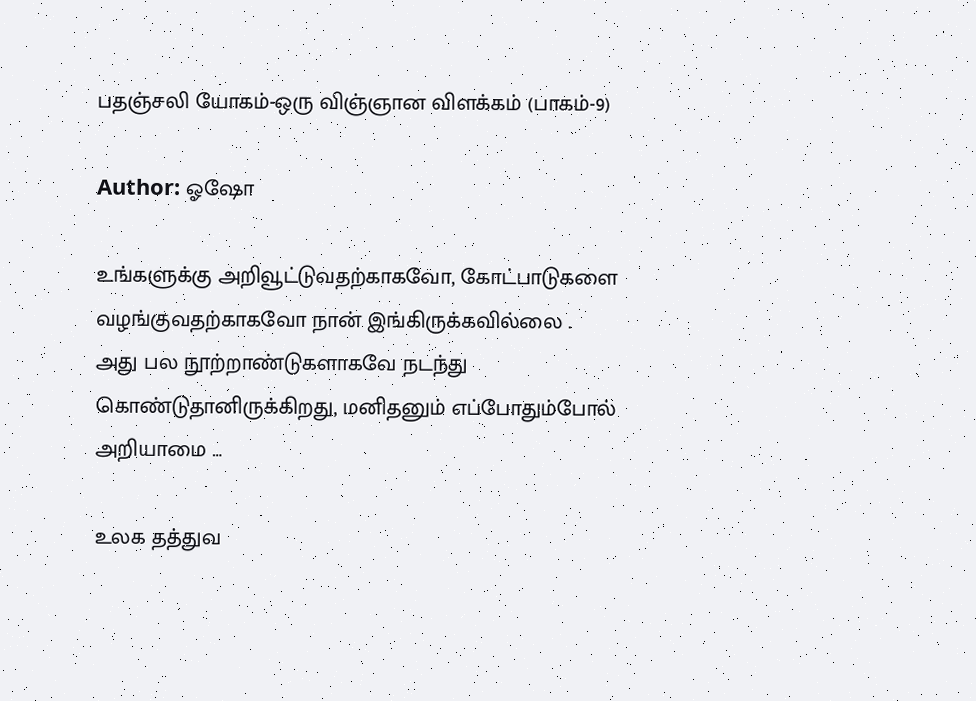பதஞ்சலி யோகம்-ஒரு விஞ்ஞான விளக்கம் (பாகம்-9)

Author: ஓஷோ

உங்களுக்கு அறிவூட்டுவதற்காகவோ, கோட்பாடுகளை வழங்குவதற்காகவோ நான் இங்கிருக்கவில்லை . அது பல நூற்றாண்டுகளாகவே நடந்து கொண்டுதானிருக்கிறது, மனிதனும் எப்போதும்போல் அறியாமை …

உலக தத்துவ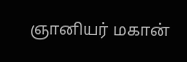ஞானியர் மகான்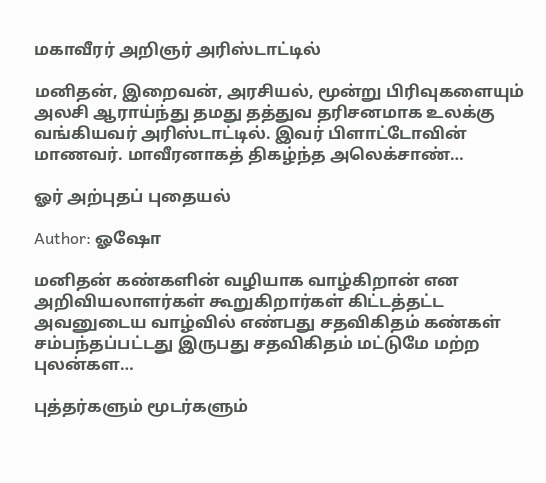மகாவீரர் அறிஞர் அரிஸ்டாட்டில்

மனிதன், இறைவன், அரசியல், மூன்று பிரிவுகளையும் அலசி ஆராய்ந்து தமது தத்துவ தரிசனமாக உலக்கு வங்கியவர் அரிஸ்டாட்டில். இவர் பிளாட்டோவின் மாணவர். மாவீரனாகத் திகழ்ந்த அலெக்சாண்…

ஓர் அற்புதப் புதையல்

Author: ஓஷோ

மனிதன் கண்களின் வழியாக வாழ்கிறான் என அறிவியலாளர்கள் கூறுகிறார்கள் கிட்டத்தட்ட அவனுடைய வாழ்வில் எண்பது சதவிகிதம் கண்கள் சம்பந்தப்பட்டது இருபது சதவிகிதம் மட்டுமே மற்ற புலன்கள…

புத்தர்களும் மூடர்களும்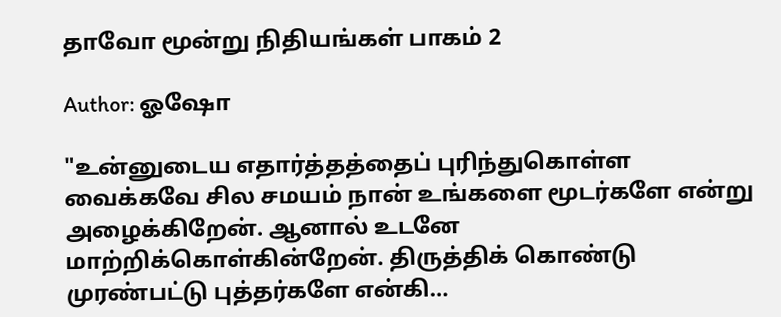தாவோ மூன்று நிதியங்கள் பாகம் 2

Author: ஓஷோ

"உன்னுடைய எதார்த்தத்தைப் புரிந்துகொள்ள வைக்கவே சில சமயம் நான் உங்களை மூடர்களே என்று அழைக்கிறேன். ஆனால் உடனே மாற்றிக்கொள்கின்றேன். திருத்திக் கொண்டு முரண்பட்டு புத்தர்களே என்கி…